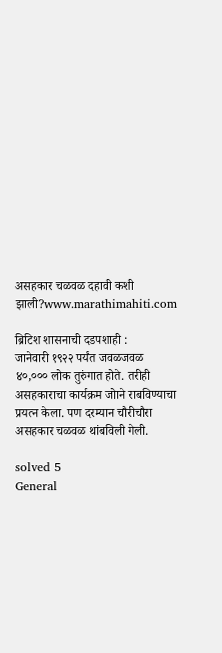असहकार चळवळ दहावी कशी झाली?www.marathimahiti.com

ब्रिटिश शासनाची दडपशाही :
जानेवारी १९२२ पर्यंत जवळजवळ ४०,००० लोक तुरुंगात होते. तरीही असहकाराचा कार्यक्रम जोाने राबविण्याचा प्रयत्न केला. पण दरम्यान चौरीचौरा असहकार चळवळ थांबविली गेली.

solved 5
General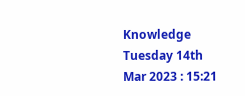Knowledge Tuesday 14th Mar 2023 : 15:21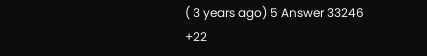( 3 years ago) 5 Answer 33246 +22